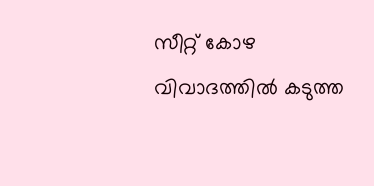സീറ്റ് കോഴ വിവാദത്തില്‍ കടുത്ത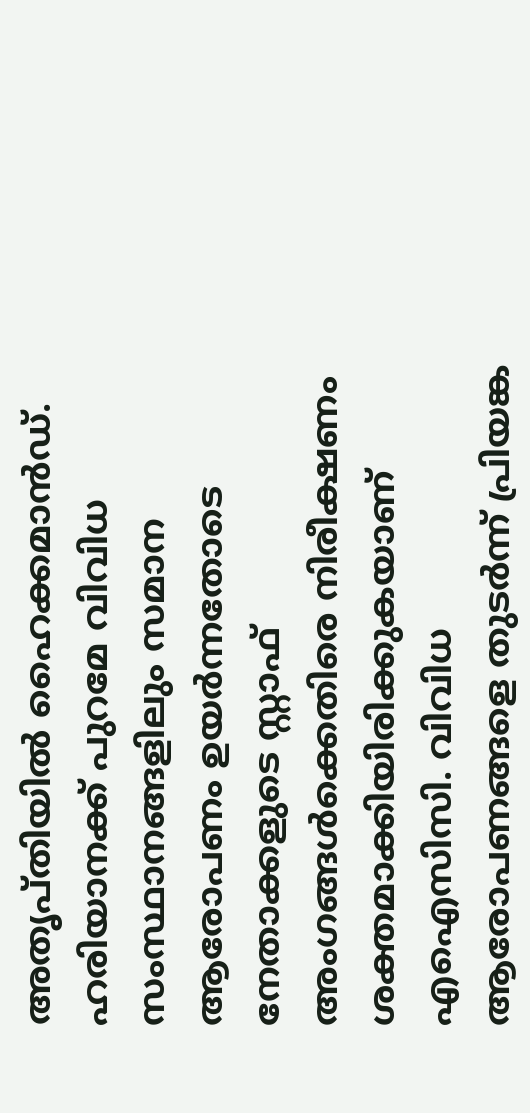അതൃപ്തിയില്‍ ഹൈക്കമാന്‍ഡ്. ഹരിയാനക്ക് പുറമേ വിവിധ സംസ്ഥാനങ്ങളിലും സമാന ആരോപണം ഉയര്‍ന്നതോടെ നേതാക്കളുടെ സ്റ്റാഫ് അംഗങ്ങള്‍ക്കെതിരെ നിരീക്ഷണം ശക്തമാക്കിയിരിക്കുകയാണ് എഐസിസി. വിവിധ ആരോപണങ്ങളെ തുടര്‍ന്ന് പ്രിയങ്ക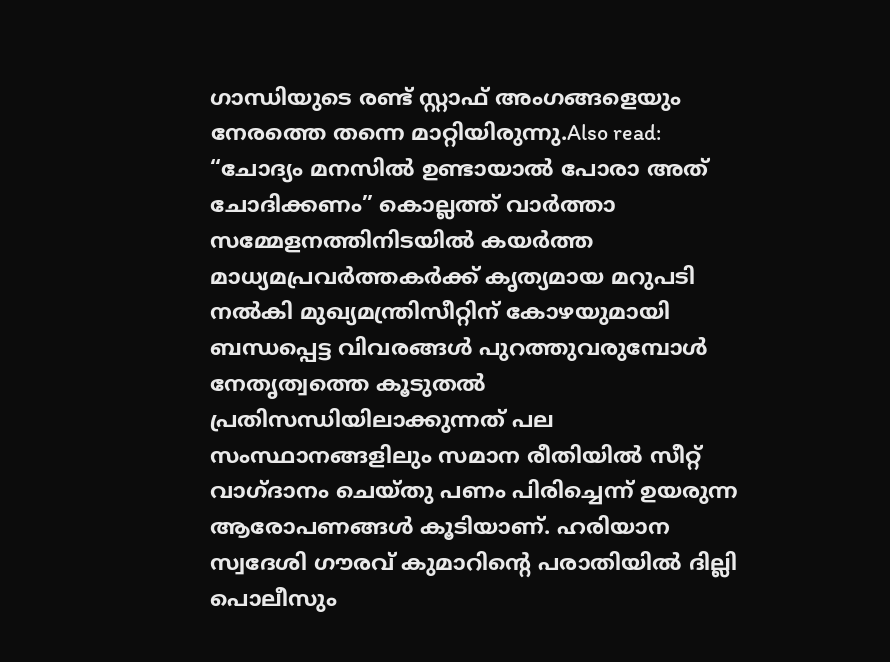ഗാന്ധിയുടെ രണ്ട് സ്റ്റാഫ് അംഗങ്ങളെയും നേരത്തെ തന്നെ മാറ്റിയിരുന്നു.Also read: “ചോദ്യം മനസിൽ ഉണ്ടായാൽ പോരാ അത് ചോദിക്കണം” കൊല്ലത്ത് വാർത്താ സമ്മേളനത്തിനിടയിൽ കയർത്ത മാധ്യമപ്രവർത്തകർക്ക് കൃത്യമായ മറുപടി നൽകി മുഖ്യമന്ത്രിസീറ്റിന് കോഴയുമായി ബന്ധപ്പെട്ട വിവരങ്ങള്‍ പുറത്തുവരുമ്പോള്‍ നേതൃത്വത്തെ കൂടുതല്‍ പ്രതിസന്ധിയിലാക്കുന്നത് പല സംസ്ഥാനങ്ങളിലും സമാന രീതിയില്‍ സീറ്റ് വാഗ്ദാനം ചെയ്തു പണം പിരിച്ചെന്ന് ഉയരുന്ന ആരോപണങ്ങള്‍ കൂടിയാണ്. ഹരിയാന സ്വദേശി ഗൗരവ് കുമാറിന്റെ പരാതിയില്‍ ദില്ലി പൊലീസും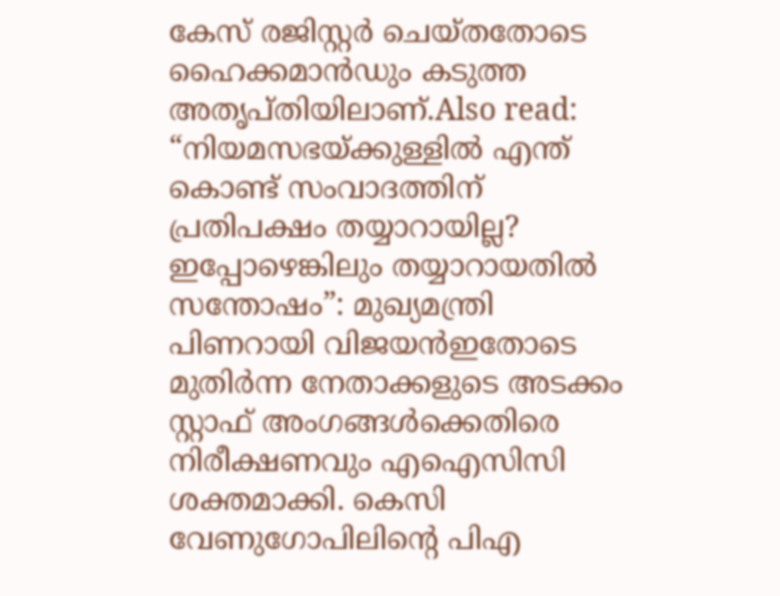കേസ് രജിസ്റ്റര്‍ ചെയ്തതോടെ ഹൈക്കമാന്‍ഡും കടുത്ത അതൃപ്തിയിലാണ്.Also read: “നിയമസഭയ്ക്കുള്ളിൽ എന്ത് കൊണ്ട് സംവാദത്തിന് പ്രതിപക്ഷം തയ്യാറായില്ല? ഇപ്പോഴെങ്കിലും തയ്യാറായതിൽ സന്തോഷം”: മുഖ്യമന്ത്രി പിണറായി വിജയൻഇതോടെ മുതിര്‍ന്ന നേതാക്കളുടെ അടക്കം സ്റ്റാഫ് അംഗങ്ങള്‍ക്കെതിരെ നിരീക്ഷണവും എഐസിസി ശക്തമാക്കി. കെസി വേണുഗോപിലിന്റെ പിഎ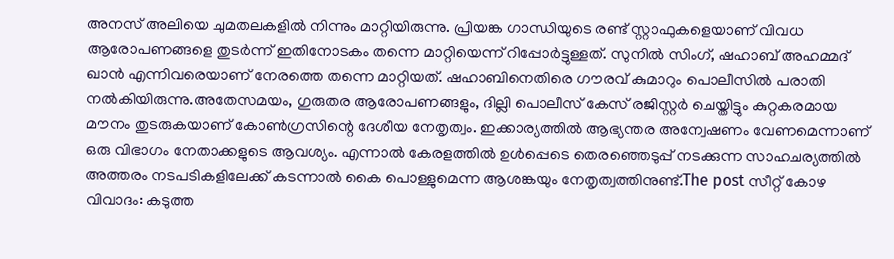അനസ് അലിയെ ചുമതലകളില്‍ നിന്നും മാറ്റിയിരുന്നു. പ്രിയങ്ക ഗാന്ധിയുടെ രണ്ട് സ്റ്റാഫുകളെയാണ് വിവധ ആരോപണങ്ങളെ തുടര്‍ന്ന് ഇതിനോടകം തന്നെ മാറ്റിയെന്ന് റിപ്പോര്‍ട്ടുള്ളത്. സുനില്‍ സിംഗ്, ഷഹാബ് അഹമ്മദ് ഖാന്‍ എന്നിവരെയാണ് നേരത്തെ തന്നെ മാറ്റിയത്. ഷഹാബിനെതിരെ ഗൗരവ് കുമാറും പൊലീസില്‍ പരാതി നല്‍കിയിരുന്നു.അതേസമയം, ഗുരുതര ആരോപണങ്ങളും, ദില്ലി പൊലീസ് കേസ് രജിസ്റ്റര്‍ ചെയ്തിട്ടും കുറ്റകരമായ മൗനം തുടരുകയാണ് കോണ്‍ഗ്രസിന്റെ ദേശീയ നേതൃത്വം. ഇക്കാര്യത്തില്‍ ആഭ്യന്തര അന്വേഷണം വേണമെന്നാണ് ഒരു വിഭാഗം നേതാക്കളുടെ ആവശ്യം. എന്നാല്‍ കേരളത്തില്‍ ഉള്‍പ്പെടെ തെരഞ്ഞെടുപ്പ് നടക്കുന്ന സാഹചര്യത്തില്‍ അത്തരം നടപടികളിലേക്ക് കടന്നാല്‍ കൈ പൊള്ളുമെന്ന ആശങ്കയും നേതൃത്വത്തിനുണ്ട്.The post സീറ്റ് കോഴ വിവാദം: കടുത്ത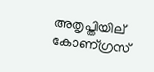അതൃപ്തിയില് കോണ്ഗ്രസ്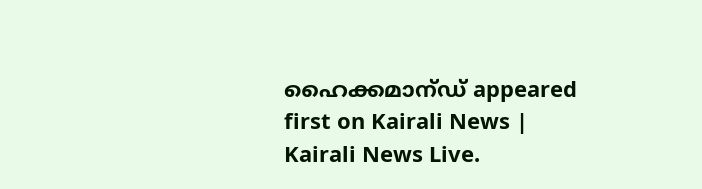ഹൈക്കമാന്ഡ് appeared first on Kairali News | Kairali News Live.